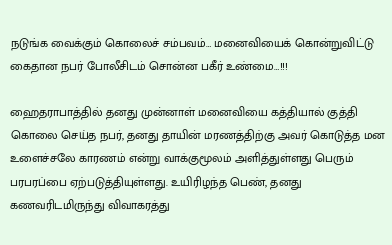நடுங்க வைக்கும் கொலைச் சம்பவம்… மனைவியைக் கொன்றுவிட்டு கைதான நபர் போலீசிடம் சொன்ன பகீர் உண்மை…!!!

ஹைதராபாத்தில் தனது முன்னாள் மனைவியை கத்தியால் குத்தி கொலை செய்த நபர், தனது தாயின் மரணத்திற்கு அவர் கொடுத்த மன உளைச்சலே காரணம் என்று வாக்குமூலம் அளித்துள்ளது பெரும் பரபரப்பை ஏற்படுத்தியுள்ளது. உயிரிழந்த பெண், தனது கணவரிடமிருந்து விவாகரத்து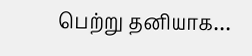பெற்று தனியாக…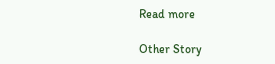Read more

Other Story